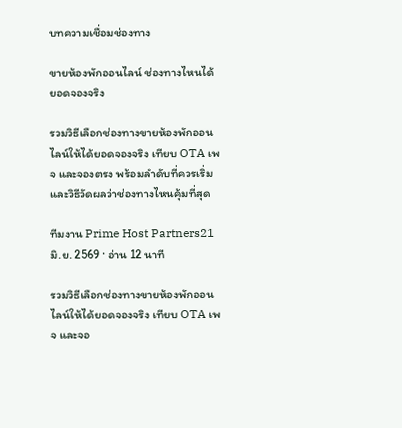บทความเชื่อมช่องทาง

ขายห้องพักออนไลน์ ช่องทางไหนได้ยอดจองจริง

รวมวิธีเลือกช่องทางขายห้องพักออนไลน์ให้ได้ยอดจองจริง เทียบ OTA เพจ และจองตรง พร้อมลำดับที่ควรเริ่มและวิธีวัดผลว่าช่องทางไหนคุ้มที่สุด

ทีมงาน Prime Host Partners21 มิ.ย. 2569 · อ่าน 12 นาที

รวมวิธีเลือกช่องทางขายห้องพักออนไลน์ให้ได้ยอดจองจริง เทียบ OTA เพจ และจอ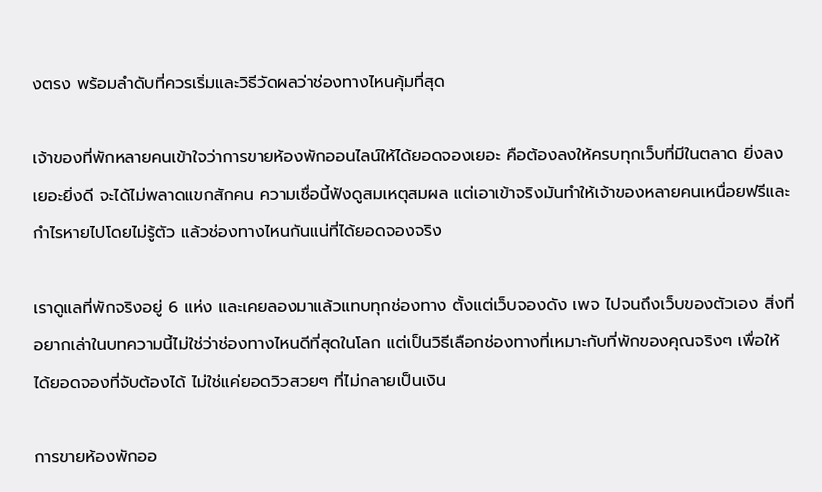งตรง พร้อมลำดับที่ควรเริ่มและวิธีวัดผลว่าช่องทางไหนคุ้มที่สุด

เจ้าของที่พักหลายคนเข้าใจว่าการขายห้องพักออนไลน์ให้ได้ยอดจองเยอะ คือต้องลงให้ครบทุกเว็บที่มีในตลาด ยิ่งลงเยอะยิ่งดี จะได้ไม่พลาดแขกสักคน ความเชื่อนี้ฟังดูสมเหตุสมผล แต่เอาเข้าจริงมันทำให้เจ้าของหลายคนเหนื่อยฟรีและกำไรหายไปโดยไม่รู้ตัว แล้วช่องทางไหนกันแน่ที่ได้ยอดจองจริง

เราดูแลที่พักจริงอยู่ 6 แห่ง และเคยลองมาแล้วแทบทุกช่องทาง ตั้งแต่เว็บจองดัง เพจ ไปจนถึงเว็บของตัวเอง สิ่งที่อยากเล่าในบทความนี้ไม่ใช่ว่าช่องทางไหนดีที่สุดในโลก แต่เป็นวิธีเลือกช่องทางที่เหมาะกับที่พักของคุณจริงๆ เพื่อให้ได้ยอดจองที่จับต้องได้ ไม่ใช่แค่ยอดวิวสวยๆ ที่ไม่กลายเป็นเงิน

การขายห้องพักออ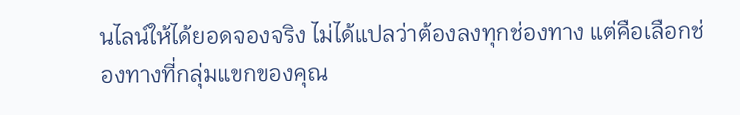นไลน์ให้ได้ยอดจองจริง ไม่ได้แปลว่าต้องลงทุกช่องทาง แต่คือเลือกช่องทางที่กลุ่มแขกของคุณ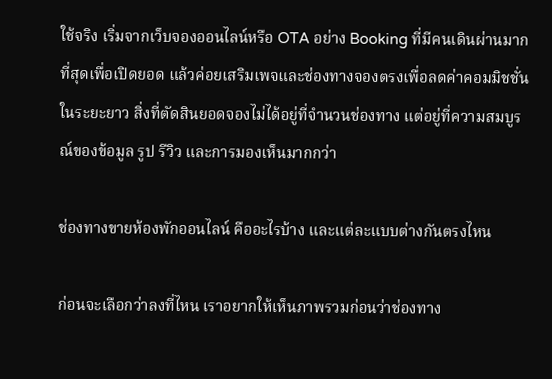ใช้จริง เริ่มจากเว็บจองออนไลน์หรือ OTA อย่าง Booking ที่มีคนเดินผ่านมากที่สุดเพื่อเปิดยอด แล้วค่อยเสริมเพจและช่องทางจองตรงเพื่อลดค่าคอมมิชชั่นในระยะยาว สิ่งที่ตัดสินยอดจองไม่ได้อยู่ที่จำนวนช่องทาง แต่อยู่ที่ความสมบูรณ์ของข้อมูล รูป รีวิว และการมองเห็นมากกว่า

ช่องทางขายห้องพักออนไลน์ คืออะไรบ้าง และแต่ละแบบต่างกันตรงไหน

ก่อนจะเลือกว่าลงที่ไหน เราอยากให้เห็นภาพรวมก่อนว่าช่องทาง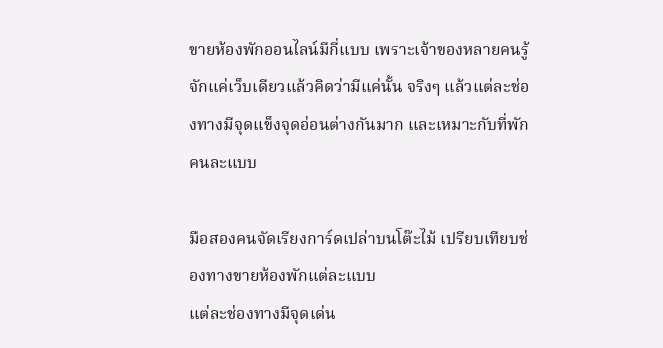ขายห้องพักออนไลน์มีกี่แบบ เพราะเจ้าของหลายคนรู้จักแค่เว็บเดียวแล้วคิดว่ามีแค่นั้น จริงๆ แล้วแต่ละช่องทางมีจุดแข็งจุดอ่อนต่างกันมาก และเหมาะกับที่พักคนละแบบ

มือสองคนจัดเรียงการ์ดเปล่าบนโต๊ะไม้ เปรียบเทียบช่องทางขายห้องพักแต่ละแบบ
แต่ละช่องทางมีจุดเด่น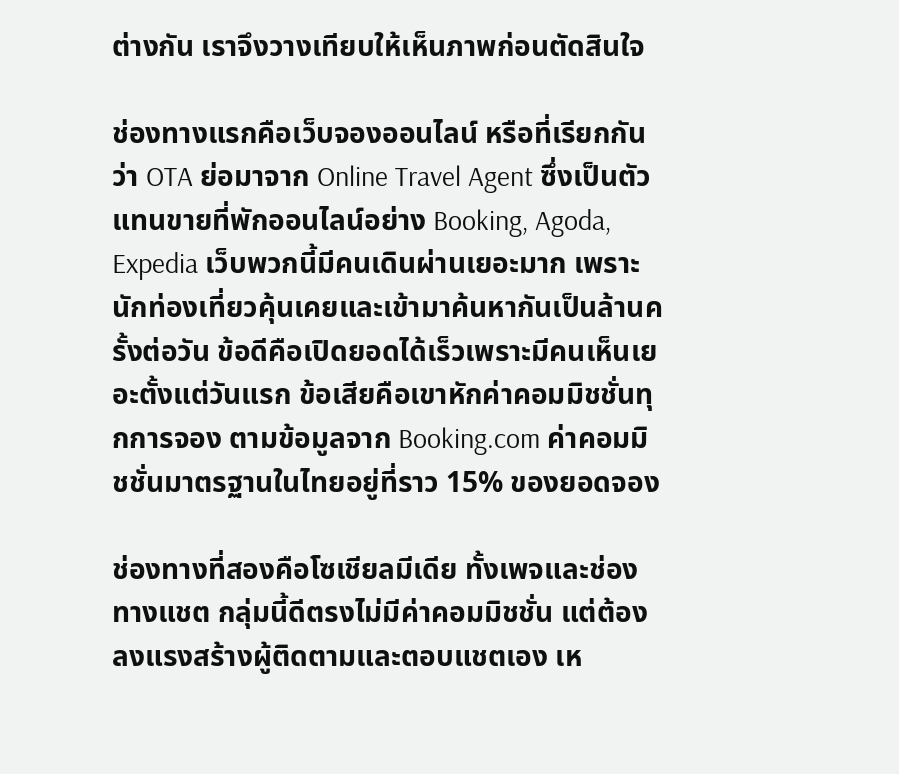ต่างกัน เราจึงวางเทียบให้เห็นภาพก่อนตัดสินใจ

ช่องทางแรกคือเว็บจองออนไลน์ หรือที่เรียกกันว่า OTA ย่อมาจาก Online Travel Agent ซึ่งเป็นตัวแทนขายที่พักออนไลน์อย่าง Booking, Agoda, Expedia เว็บพวกนี้มีคนเดินผ่านเยอะมาก เพราะนักท่องเที่ยวคุ้นเคยและเข้ามาค้นหากันเป็นล้านครั้งต่อวัน ข้อดีคือเปิดยอดได้เร็วเพราะมีคนเห็นเยอะตั้งแต่วันแรก ข้อเสียคือเขาหักค่าคอมมิชชั่นทุกการจอง ตามข้อมูลจาก Booking.com ค่าคอมมิชชั่นมาตรฐานในไทยอยู่ที่ราว 15% ของยอดจอง

ช่องทางที่สองคือโซเชียลมีเดีย ทั้งเพจและช่องทางแชต กลุ่มนี้ดีตรงไม่มีค่าคอมมิชชั่น แต่ต้องลงแรงสร้างผู้ติดตามและตอบแชตเอง เห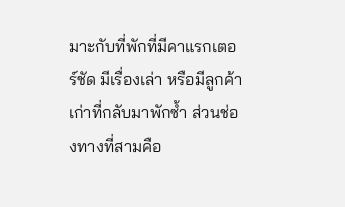มาะกับที่พักที่มีคาแรกเตอร์ชัด มีเรื่องเล่า หรือมีลูกค้าเก่าที่กลับมาพักซ้ำ ส่วนช่องทางที่สามคือ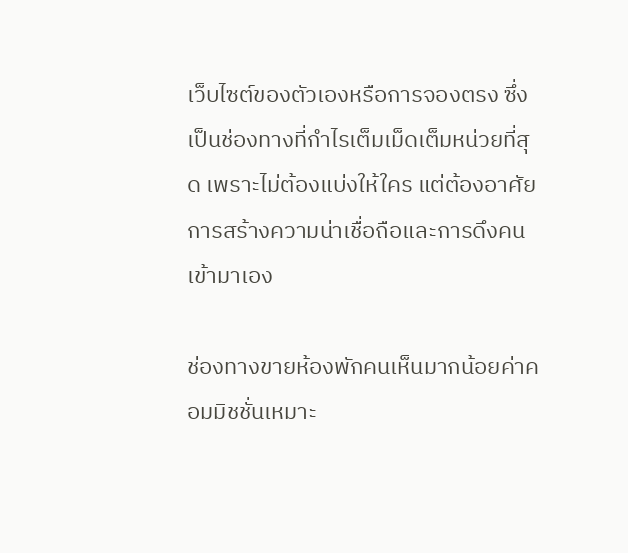เว็บไซต์ของตัวเองหรือการจองตรง ซึ่งเป็นช่องทางที่กำไรเต็มเม็ดเต็มหน่วยที่สุด เพราะไม่ต้องแบ่งให้ใคร แต่ต้องอาศัยการสร้างความน่าเชื่อถือและการดึงคนเข้ามาเอง

ช่องทางขายห้องพักคนเห็นมากน้อยค่าคอมมิชชั่นเหมาะ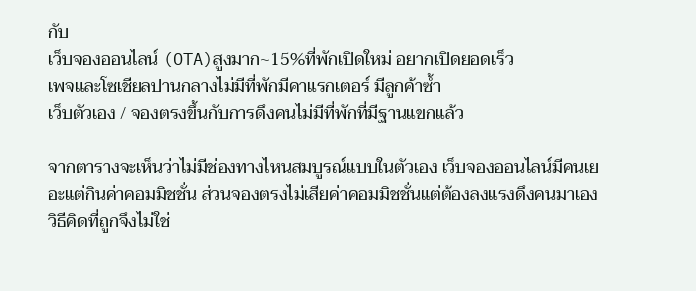กับ
เว็บจองออนไลน์ (OTA)สูงมาก~15%ที่พักเปิดใหม่ อยากเปิดยอดเร็ว
เพจและโซเชียลปานกลางไม่มีที่พักมีคาแรกเตอร์ มีลูกค้าซ้ำ
เว็บตัวเอง / จองตรงขึ้นกับการดึงคนไม่มีที่พักที่มีฐานแขกแล้ว

จากตารางจะเห็นว่าไม่มีช่องทางไหนสมบูรณ์แบบในตัวเอง เว็บจองออนไลน์มีคนเยอะแต่กินค่าคอมมิชชั่น ส่วนจองตรงไม่เสียค่าคอมมิชชั่นแต่ต้องลงแรงดึงคนมาเอง วิธีคิดที่ถูกจึงไม่ใช่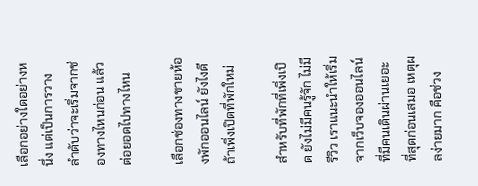เลือกอย่างใดอย่างหนึ่ง แต่เป็นการวางลำดับว่าจะเริ่มจากช่องทางไหนก่อน แล้วต่อยอดไปทางไหน

เลือกช่องทางขายห้องพักออนไลน์ ยังไงดี ถ้าเพิ่งเปิดที่พักใหม่

สำหรับที่พักที่เพิ่งเปิด ยังไม่มีคนรู้จัก ไม่มีรีวิว เราแนะนำให้เริ่มจากเว็บจองออนไลน์ที่มีคนเดินผ่านเยอะที่สุดก่อนเสมอ เหตุผลง่ายมาก คือช่วง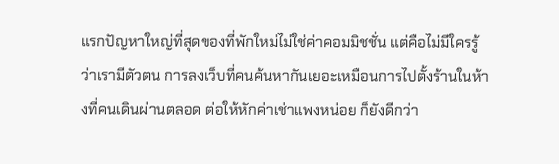แรกปัญหาใหญ่ที่สุดของที่พักใหม่ไม่ใช่ค่าคอมมิชชั่น แต่คือไม่มีใครรู้ว่าเรามีตัวตน การลงเว็บที่คนค้นหากันเยอะเหมือนการไปตั้งร้านในห้างที่คนเดินผ่านตลอด ต่อให้หักค่าเช่าแพงหน่อย ก็ยังดีกว่า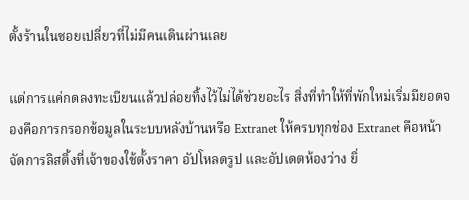ตั้งร้านในซอยเปลี่ยวที่ไม่มีคนเดินผ่านเลย

แต่การแค่กดลงทะเบียนแล้วปล่อยทิ้งไว้ไม่ได้ช่วยอะไร สิ่งที่ทำให้ที่พักใหม่เริ่มมียอดจองคือการกรอกข้อมูลในระบบหลังบ้านหรือ Extranet ให้ครบทุกช่อง Extranet คือหน้าจัดการลิสติ้งที่เจ้าของใช้ตั้งราคา อัปโหลดรูป และอัปเดตห้องว่าง ยิ่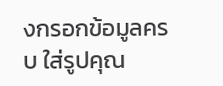งกรอกข้อมูลครบ ใส่รูปคุณ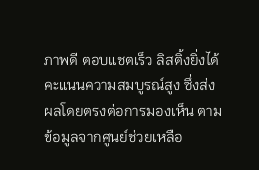ภาพดี ตอบแชตเร็ว ลิสติ้งยิ่งได้คะแนนความสมบูรณ์สูง ซึ่งส่งผลโดยตรงต่อการมองเห็น ตามข้อมูลจากศูนย์ช่วยเหลือ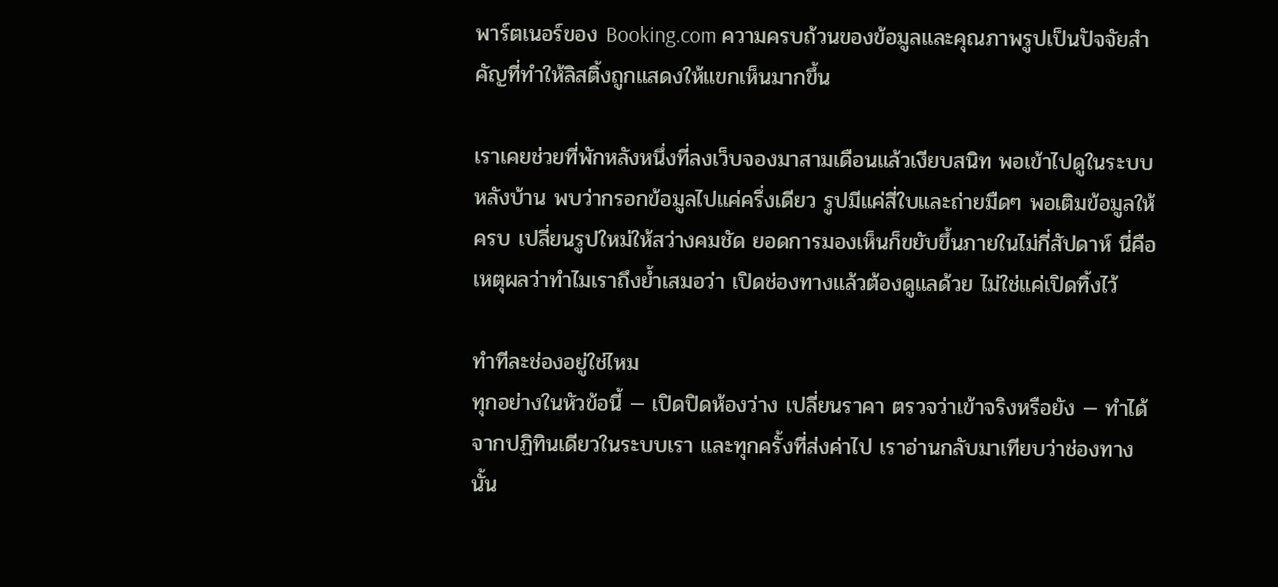พาร์ตเนอร์ของ Booking.com ความครบถ้วนของข้อมูลและคุณภาพรูปเป็นปัจจัยสำคัญที่ทำให้ลิสติ้งถูกแสดงให้แขกเห็นมากขึ้น

เราเคยช่วยที่พักหลังหนึ่งที่ลงเว็บจองมาสามเดือนแล้วเงียบสนิท พอเข้าไปดูในระบบหลังบ้าน พบว่ากรอกข้อมูลไปแค่ครึ่งเดียว รูปมีแค่สี่ใบและถ่ายมืดๆ พอเติมข้อมูลให้ครบ เปลี่ยนรูปใหม่ให้สว่างคมชัด ยอดการมองเห็นก็ขยับขึ้นภายในไม่กี่สัปดาห์ นี่คือเหตุผลว่าทำไมเราถึงย้ำเสมอว่า เปิดช่องทางแล้วต้องดูแลด้วย ไม่ใช่แค่เปิดทิ้งไว้

ทำทีละช่องอยู่ใช่ไหม
ทุกอย่างในหัวข้อนี้ — เปิดปิดห้องว่าง เปลี่ยนราคา ตรวจว่าเข้าจริงหรือยัง — ทำได้จากปฏิทินเดียวในระบบเรา และทุกครั้งที่ส่งค่าไป เราอ่านกลับมาเทียบว่าช่องทางนั้น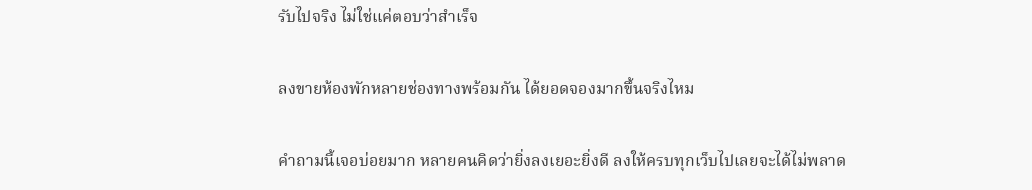รับไปจริง ไม่ใช่แค่ตอบว่าสำเร็จ

ลงขายห้องพักหลายช่องทางพร้อมกัน ได้ยอดจองมากขึ้นจริงไหม

คำถามนี้เจอบ่อยมาก หลายคนคิดว่ายิ่งลงเยอะยิ่งดี ลงให้ครบทุกเว็บไปเลยจะได้ไม่พลาด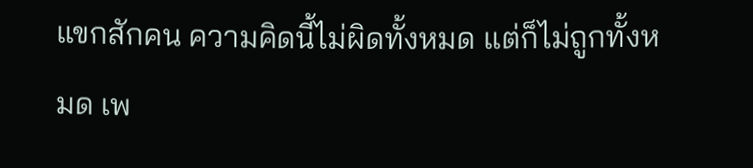แขกสักคน ความคิดนี้ไม่ผิดทั้งหมด แต่ก็ไม่ถูกทั้งหมด เพ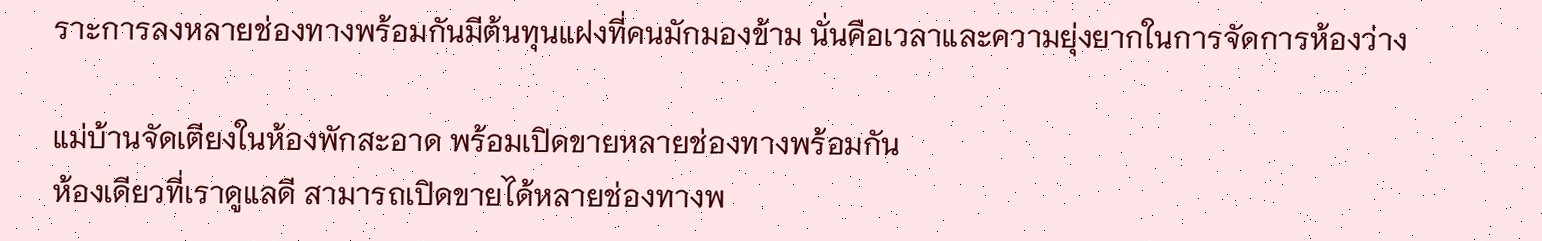ราะการลงหลายช่องทางพร้อมกันมีต้นทุนแฝงที่คนมักมองข้าม นั่นคือเวลาและความยุ่งยากในการจัดการห้องว่าง

แม่บ้านจัดเตียงในห้องพักสะอาด พร้อมเปิดขายหลายช่องทางพร้อมกัน
ห้องเดียวที่เราดูแลดี สามารถเปิดขายได้หลายช่องทางพ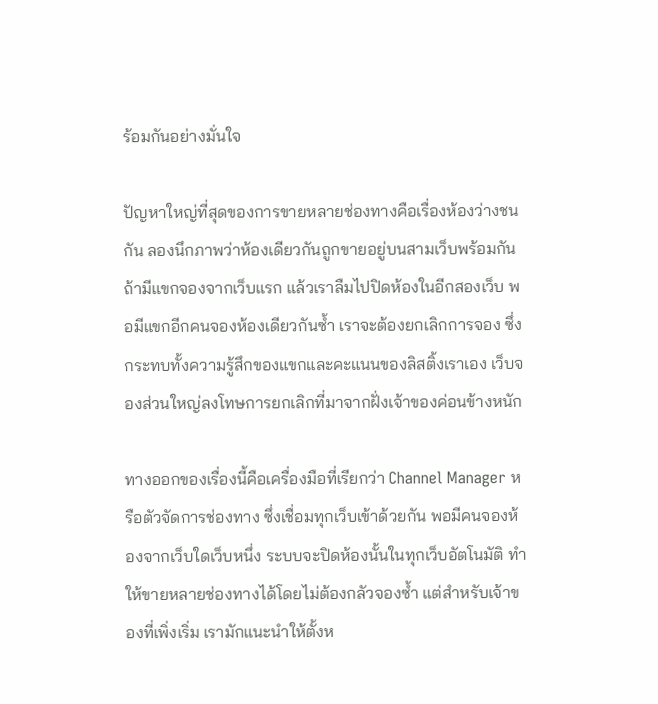ร้อมกันอย่างมั่นใจ

ปัญหาใหญ่ที่สุดของการขายหลายช่องทางคือเรื่องห้องว่างชนกัน ลองนึกภาพว่าห้องเดียวกันถูกขายอยู่บนสามเว็บพร้อมกัน ถ้ามีแขกจองจากเว็บแรก แล้วเราลืมไปปิดห้องในอีกสองเว็บ พอมีแขกอีกคนจองห้องเดียวกันซ้ำ เราจะต้องยกเลิกการจอง ซึ่งกระทบทั้งความรู้สึกของแขกและคะแนนของลิสติ้งเราเอง เว็บจองส่วนใหญ่ลงโทษการยกเลิกที่มาจากฝั่งเจ้าของค่อนข้างหนัก

ทางออกของเรื่องนี้คือเครื่องมือที่เรียกว่า Channel Manager หรือตัวจัดการช่องทาง ซึ่งเชื่อมทุกเว็บเข้าด้วยกัน พอมีคนจองห้องจากเว็บใดเว็บหนึ่ง ระบบจะปิดห้องนั้นในทุกเว็บอัตโนมัติ ทำให้ขายหลายช่องทางได้โดยไม่ต้องกลัวจองซ้ำ แต่สำหรับเจ้าของที่เพิ่งเริ่ม เรามักแนะนำให้ตั้งห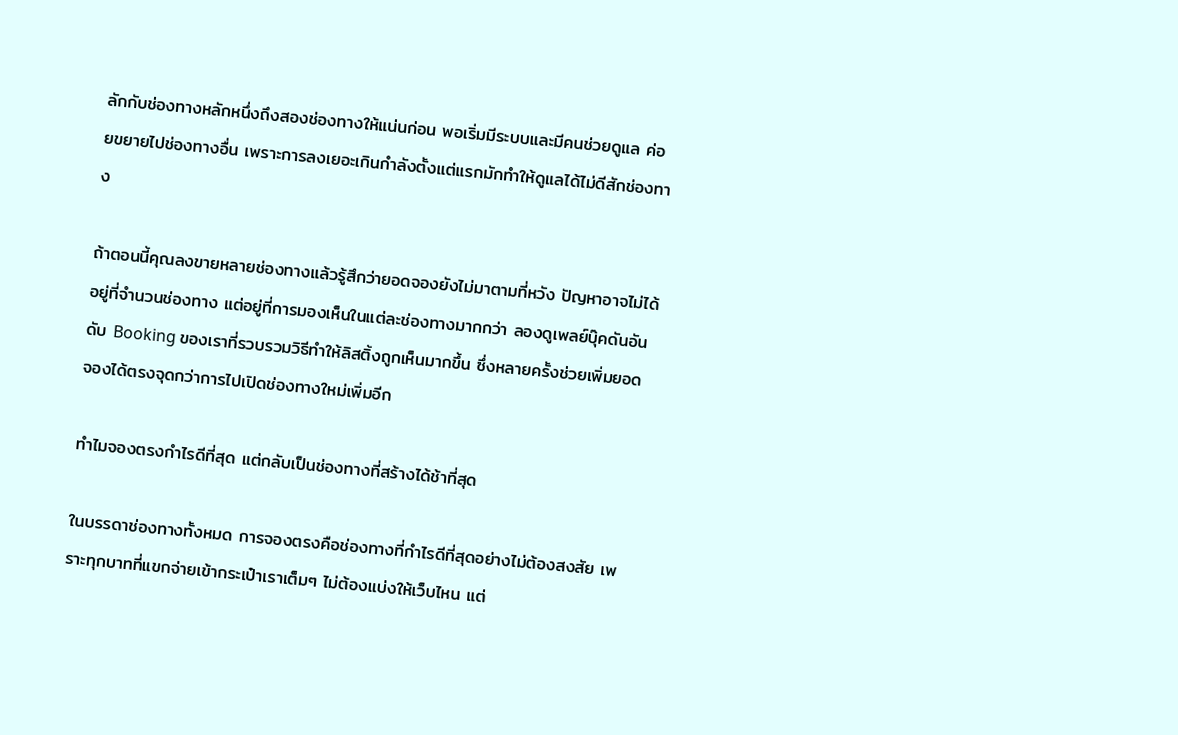ลักกับช่องทางหลักหนึ่งถึงสองช่องทางให้แน่นก่อน พอเริ่มมีระบบและมีคนช่วยดูแล ค่อยขยายไปช่องทางอื่น เพราะการลงเยอะเกินกำลังตั้งแต่แรกมักทำให้ดูแลได้ไม่ดีสักช่องทาง

ถ้าตอนนี้คุณลงขายหลายช่องทางแล้วรู้สึกว่ายอดจองยังไม่มาตามที่หวัง ปัญหาอาจไม่ได้อยู่ที่จำนวนช่องทาง แต่อยู่ที่การมองเห็นในแต่ละช่องทางมากกว่า ลองดูเพลย์บุ๊คดันอันดับ Booking ของเราที่รวบรวมวิธีทำให้ลิสติ้งถูกเห็นมากขึ้น ซึ่งหลายครั้งช่วยเพิ่มยอดจองได้ตรงจุดกว่าการไปเปิดช่องทางใหม่เพิ่มอีก

ทำไมจองตรงกำไรดีที่สุด แต่กลับเป็นช่องทางที่สร้างได้ช้าที่สุด

ในบรรดาช่องทางทั้งหมด การจองตรงคือช่องทางที่กำไรดีที่สุดอย่างไม่ต้องสงสัย เพราะทุกบาทที่แขกจ่ายเข้ากระเป๋าเราเต็มๆ ไม่ต้องแบ่งให้เว็บไหน แต่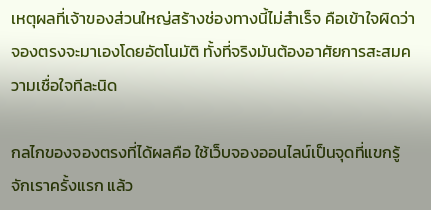เหตุผลที่เจ้าของส่วนใหญ่สร้างช่องทางนี้ไม่สำเร็จ คือเข้าใจผิดว่าจองตรงจะมาเองโดยอัตโนมัติ ทั้งที่จริงมันต้องอาศัยการสะสมความเชื่อใจทีละนิด

กลไกของจองตรงที่ได้ผลคือ ใช้เว็บจองออนไลน์เป็นจุดที่แขกรู้จักเราครั้งแรก แล้ว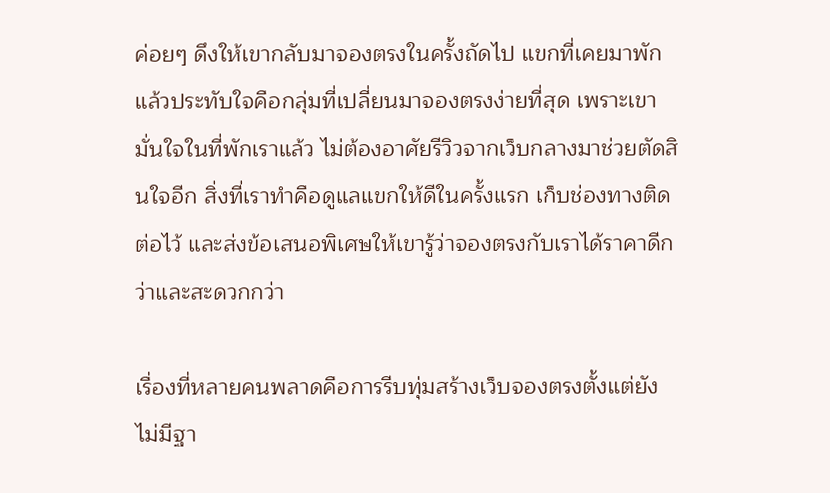ค่อยๆ ดึงให้เขากลับมาจองตรงในครั้งถัดไป แขกที่เคยมาพักแล้วประทับใจคือกลุ่มที่เปลี่ยนมาจองตรงง่ายที่สุด เพราะเขามั่นใจในที่พักเราแล้ว ไม่ต้องอาศัยรีวิวจากเว็บกลางมาช่วยตัดสินใจอีก สิ่งที่เราทำคือดูแลแขกให้ดีในครั้งแรก เก็บช่องทางติดต่อไว้ และส่งข้อเสนอพิเศษให้เขารู้ว่าจองตรงกับเราได้ราคาดีกว่าและสะดวกกว่า

เรื่องที่หลายคนพลาดคือการรีบทุ่มสร้างเว็บจองตรงตั้งแต่ยังไม่มีฐา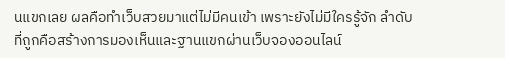นแขกเลย ผลคือทำเว็บสวยมาแต่ไม่มีคนเข้า เพราะยังไม่มีใครรู้จัก ลำดับที่ถูกคือสร้างการมองเห็นและฐานแขกผ่านเว็บจองออนไลน์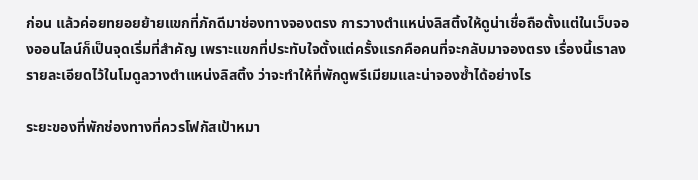ก่อน แล้วค่อยทยอยย้ายแขกที่ภักดีมาช่องทางจองตรง การวางตำแหน่งลิสติ้งให้ดูน่าเชื่อถือตั้งแต่ในเว็บจองออนไลน์ก็เป็นจุดเริ่มที่สำคัญ เพราะแขกที่ประทับใจตั้งแต่ครั้งแรกคือคนที่จะกลับมาจองตรง เรื่องนี้เราลงรายละเอียดไว้ในโมดูลวางตำแหน่งลิสติ้ง ว่าจะทำให้ที่พักดูพรีเมียมและน่าจองซ้ำได้อย่างไร

ระยะของที่พักช่องทางที่ควรโฟกัสเป้าหมา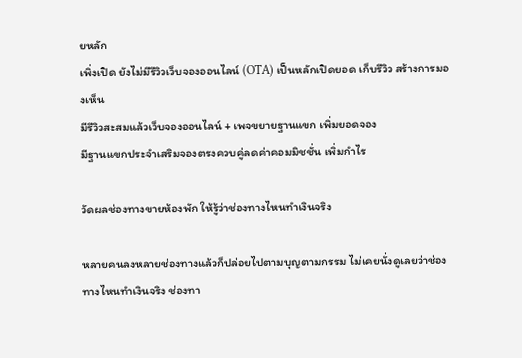ยหลัก
เพิ่งเปิด ยังไม่มีรีวิวเว็บจองออนไลน์ (OTA) เป็นหลักเปิดยอด เก็บรีวิว สร้างการมองเห็น
มีรีวิวสะสมแล้วเว็บจองออนไลน์ + เพจขยายฐานแขก เพิ่มยอดจอง
มีฐานแขกประจำเสริมจองตรงควบคู่ลดค่าคอมมิชชั่น เพิ่มกำไร

วัดผลช่องทางขายห้องพัก ให้รู้ว่าช่องทางไหนทำเงินจริง

หลายคนลงหลายช่องทางแล้วก็ปล่อยไปตามบุญตามกรรม ไม่เคยนั่งดูเลยว่าช่องทางไหนทำเงินจริง ช่องทา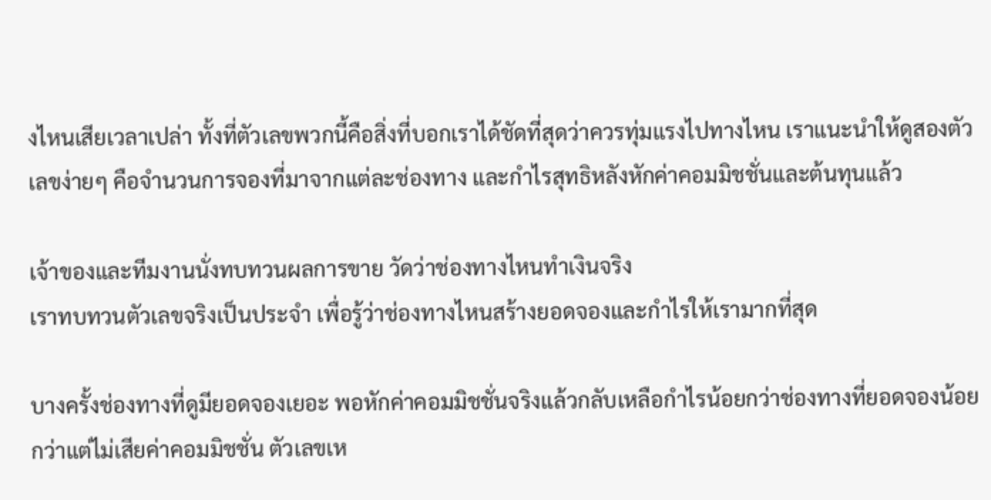งไหนเสียเวลาเปล่า ทั้งที่ตัวเลขพวกนี้คือสิ่งที่บอกเราได้ชัดที่สุดว่าควรทุ่มแรงไปทางไหน เราแนะนำให้ดูสองตัวเลขง่ายๆ คือจำนวนการจองที่มาจากแต่ละช่องทาง และกำไรสุทธิหลังหักค่าคอมมิชชั่นและต้นทุนแล้ว

เจ้าของและทีมงานนั่งทบทวนผลการขาย วัดว่าช่องทางไหนทำเงินจริง
เราทบทวนตัวเลขจริงเป็นประจำ เพื่อรู้ว่าช่องทางไหนสร้างยอดจองและกำไรให้เรามากที่สุด

บางครั้งช่องทางที่ดูมียอดจองเยอะ พอหักค่าคอมมิชชั่นจริงแล้วกลับเหลือกำไรน้อยกว่าช่องทางที่ยอดจองน้อยกว่าแต่ไม่เสียค่าคอมมิชชั่น ตัวเลขเห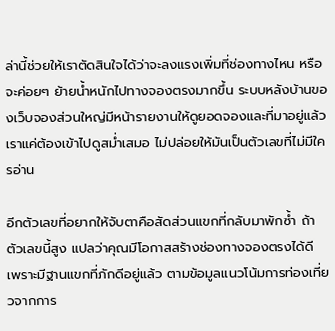ล่านี้ช่วยให้เราตัดสินใจได้ว่าจะลงแรงเพิ่มที่ช่องทางไหน หรือจะค่อยๆ ย้ายน้ำหนักไปทางจองตรงมากขึ้น ระบบหลังบ้านของเว็บจองส่วนใหญ่มีหน้ารายงานให้ดูยอดจองและที่มาอยู่แล้ว เราแค่ต้องเข้าไปดูสม่ำเสมอ ไม่ปล่อยให้มันเป็นตัวเลขที่ไม่มีใครอ่าน

อีกตัวเลขที่อยากให้จับตาคือสัดส่วนแขกที่กลับมาพักซ้ำ ถ้าตัวเลขนี้สูง แปลว่าคุณมีโอกาสสร้างช่องทางจองตรงได้ดี เพราะมีฐานแขกที่ภักดีอยู่แล้ว ตามข้อมูลแนวโน้มการท่องเที่ยวจากการ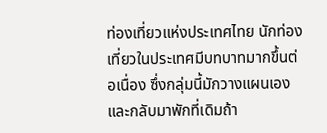ท่องเที่ยวแห่งประเทศไทย นักท่องเที่ยวในประเทศมีบทบาทมากขึ้นต่อเนื่อง ซึ่งกลุ่มนี้มักวางแผนเองและกลับมาพักที่เดิมถ้า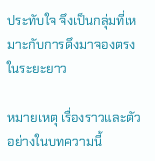ประทับใจ จึงเป็นกลุ่มที่เหมาะกับการดึงมาจองตรงในระยะยาว

หมายเหตุ เรื่องราวและตัวอย่างในบทความนี้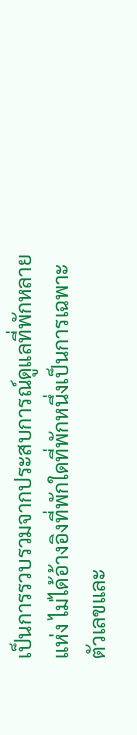เป็นการรวบรวมจากประสบการณ์ดูแลที่พักหลายแห่ง ไม่ได้อ้างอิงที่พักใดที่พักหนึ่งเป็นการเฉพาะ ตัวเลขและ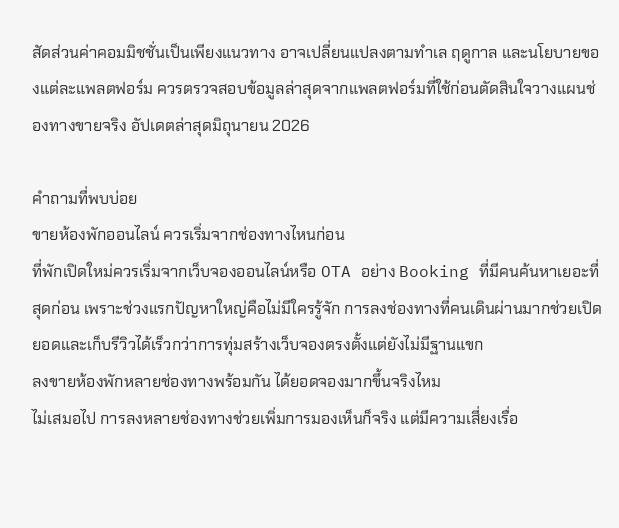สัดส่วนค่าคอมมิชชั่นเป็นเพียงแนวทาง อาจเปลี่ยนแปลงตามทำเล ฤดูกาล และนโยบายของแต่ละแพลตฟอร์ม ควรตรวจสอบข้อมูลล่าสุดจากแพลตฟอร์มที่ใช้ก่อนตัดสินใจวางแผนช่องทางขายจริง อัปเดตล่าสุดมิถุนายน 2026

คำถามที่พบบ่อย
ขายห้องพักออนไลน์ ควรเริ่มจากช่องทางไหนก่อน
ที่พักเปิดใหม่ควรเริ่มจากเว็บจองออนไลน์หรือ OTA อย่าง Booking ที่มีคนค้นหาเยอะที่สุดก่อน เพราะช่วงแรกปัญหาใหญ่คือไม่มีใครรู้จัก การลงช่องทางที่คนเดินผ่านมากช่วยเปิดยอดและเก็บรีวิวได้เร็วกว่าการทุ่มสร้างเว็บจองตรงตั้งแต่ยังไม่มีฐานแขก
ลงขายห้องพักหลายช่องทางพร้อมกัน ได้ยอดจองมากขึ้นจริงไหม
ไม่เสมอไป การลงหลายช่องทางช่วยเพิ่มการมองเห็นก็จริง แต่มีความเสี่ยงเรื่อ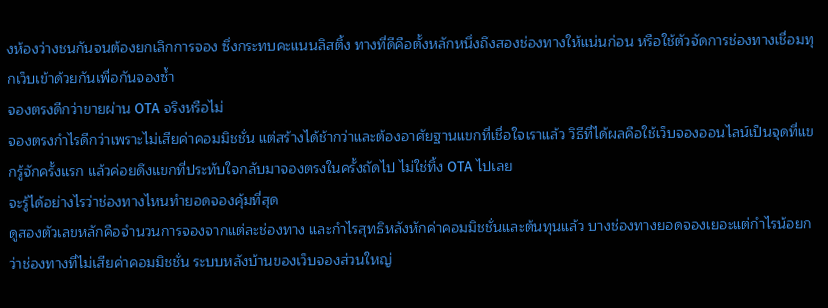งห้องว่างชนกันจนต้องยกเลิกการจอง ซึ่งกระทบคะแนนลิสติ้ง ทางที่ดีคือตั้งหลักหนึ่งถึงสองช่องทางให้แน่นก่อน หรือใช้ตัวจัดการช่องทางเชื่อมทุกเว็บเข้าด้วยกันเพื่อกันจองซ้ำ
จองตรงดีกว่าขายผ่าน OTA จริงหรือไม่
จองตรงกำไรดีกว่าเพราะไม่เสียค่าคอมมิชชั่น แต่สร้างได้ช้ากว่าและต้องอาศัยฐานแขกที่เชื่อใจเราแล้ว วิธีที่ได้ผลคือใช้เว็บจองออนไลน์เป็นจุดที่แขกรู้จักครั้งแรก แล้วค่อยดึงแขกที่ประทับใจกลับมาจองตรงในครั้งถัดไป ไม่ใช่ทิ้ง OTA ไปเลย
จะรู้ได้อย่างไรว่าช่องทางไหนทำยอดจองคุ้มที่สุด
ดูสองตัวเลขหลักคือจำนวนการจองจากแต่ละช่องทาง และกำไรสุทธิหลังหักค่าคอมมิชชั่นและต้นทุนแล้ว บางช่องทางยอดจองเยอะแต่กำไรน้อยกว่าช่องทางที่ไม่เสียค่าคอมมิชชั่น ระบบหลังบ้านของเว็บจองส่วนใหญ่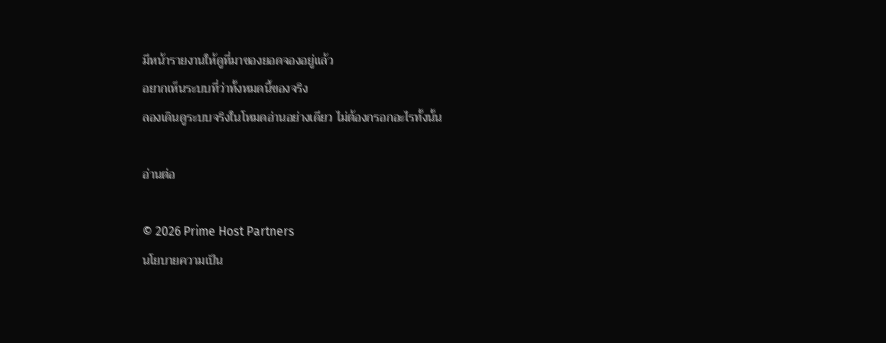มีหน้ารายงานให้ดูที่มาของยอดจองอยู่แล้ว
อยากเห็นระบบที่ว่าทั้งหมดนี้ของจริง
ลองเดินดูระบบจริงในโหมดอ่านอย่างเดียว ไม่ต้องกรอกอะไรทั้งนั้น

อ่านต่อ

© 2026 Prime Host Partners
นโยบายความเป็น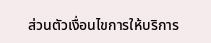ส่วนตัวเงื่อนไขการให้บริการ